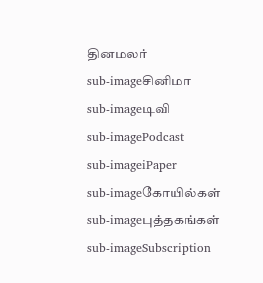தினமலர்
sub-imageசினிமா
sub-imageடிவி
sub-imagePodcast
sub-imageiPaper
sub-imageகோயில்கள்
sub-imageபுத்தகங்கள்
sub-imageSubscription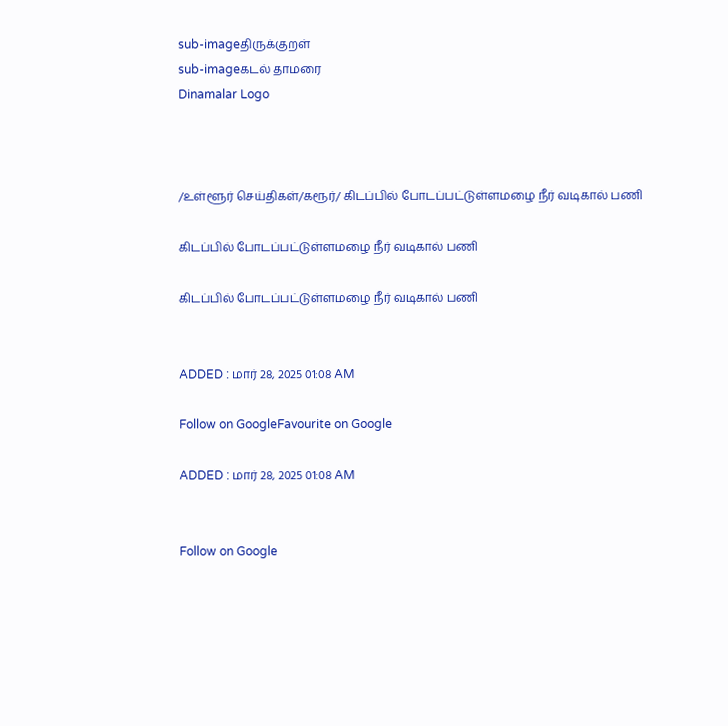sub-imageதிருக்குறள்
sub-imageகடல் தாமரை
Dinamalar Logo



/உள்ளூர் செய்திகள்/கரூர்/ கிடப்பில் போடப்பட்டுள்ளமழை நீர் வடிகால் பணி

கிடப்பில் போடப்பட்டுள்ளமழை நீர் வடிகால் பணி

கிடப்பில் போடப்பட்டுள்ளமழை நீர் வடிகால் பணி


ADDED : மார் 28, 2025 01:08 AM

Follow on GoogleFavourite on Google

ADDED : மார் 28, 2025 01:08 AM


Follow on Google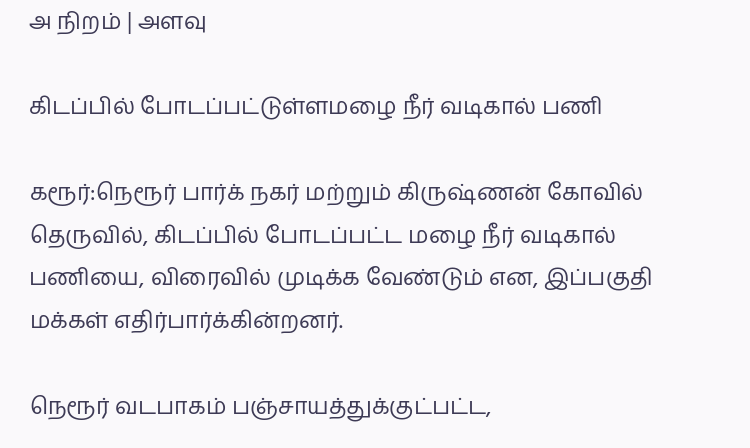அ நிறம் | அளவு

கிடப்பில் போடப்பட்டுள்ளமழை நீர் வடிகால் பணி

கரூர்:நெரூர் பார்க் நகர் மற்றும் கிருஷ்ணன் கோவில் தெருவில், கிடப்பில் போடப்பட்ட மழை நீர் வடிகால் பணியை, விரைவில் முடிக்க வேண்டும் என, இப்பகுதி மக்கள் எதிர்பார்க்கின்றனர்.

நெரூர் வடபாகம் பஞ்சாயத்துக்குட்பட்ட,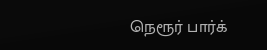நெரூர் பார்க்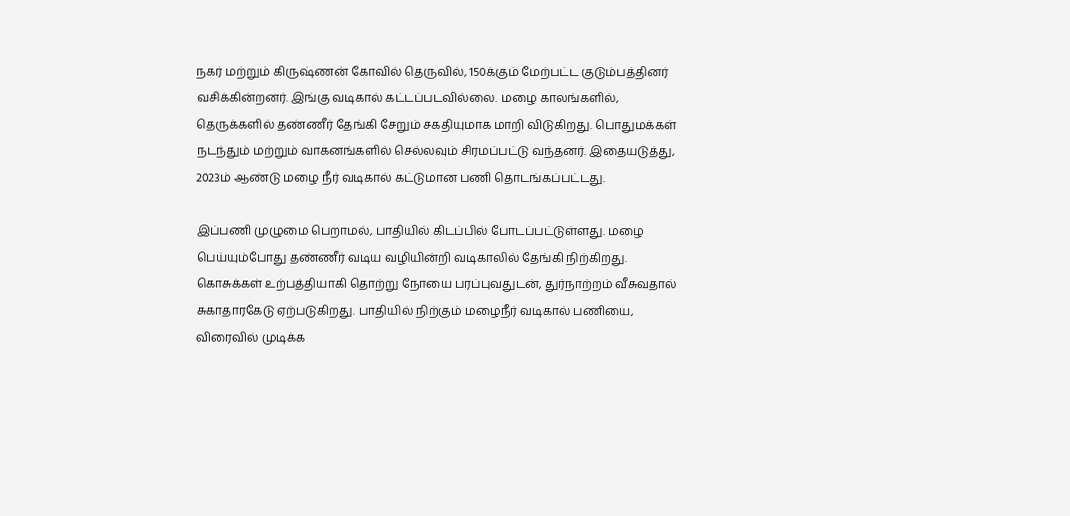நகர் மற்றும் கிருஷ்ணன் கோவில் தெருவில், 150க்கும் மேற்பட்ட குடும்பத்தினர் வசிக்கின்றனர். இங்கு வடிகால் கட்டப்படவில்லை. மழை காலங்களில், தெருக்களில் தண்ணீர் தேங்கி சேறும் சகதியுமாக மாறி விடுகிறது. பொதுமக்கள் நடந்தும் மற்றும் வாகனங்களில் செல்லவும் சிரமப்பட்டு வந்தனர். இதையடுத்து, 2023ம் ஆண்டு மழை நீர் வடிகால் கட்டுமான பணி தொடங்கப்பட்டது.

இப்பணி முழுமை பெறாமல், பாதியில் கிடப்பில் போடப்பட்டுள்ளது. மழை பெய்யும்போது தண்ணீர் வடிய வழியின்றி வடிகாலில் தேங்கி நிற்கிறது. கொசுக்கள் உற்பத்தியாகி தொற்று நோயை பரப்புவதுடன், துர்நாற்றம் வீசுவதால் சுகாதாரகேடு ஏற்படுகிறது. பாதியில் நிற்கும் மழைநீர் வடிகால் பணியை, விரைவில் முடிக்க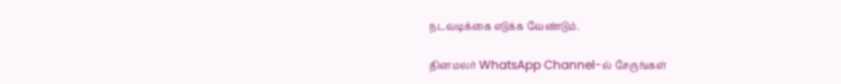நடவடிக்கை எடுக்க வேண்டும்.

தினமலர் WhatsApp Channel-ல் சேருங்கள்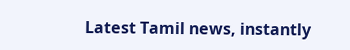Latest Tamil news, instantly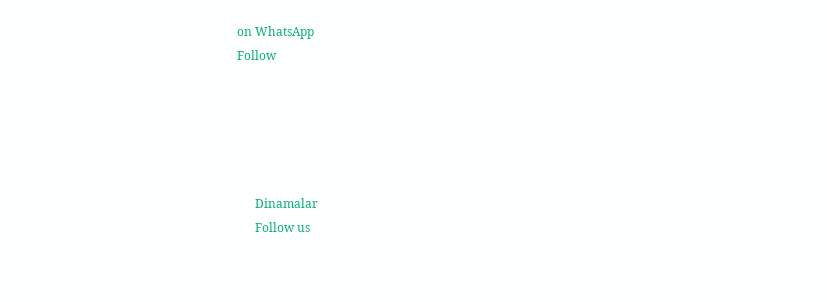on WhatsApp
Follow





      Dinamalar
      Follow us